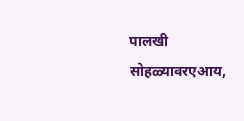पालखी सोहळ्यावरएआय,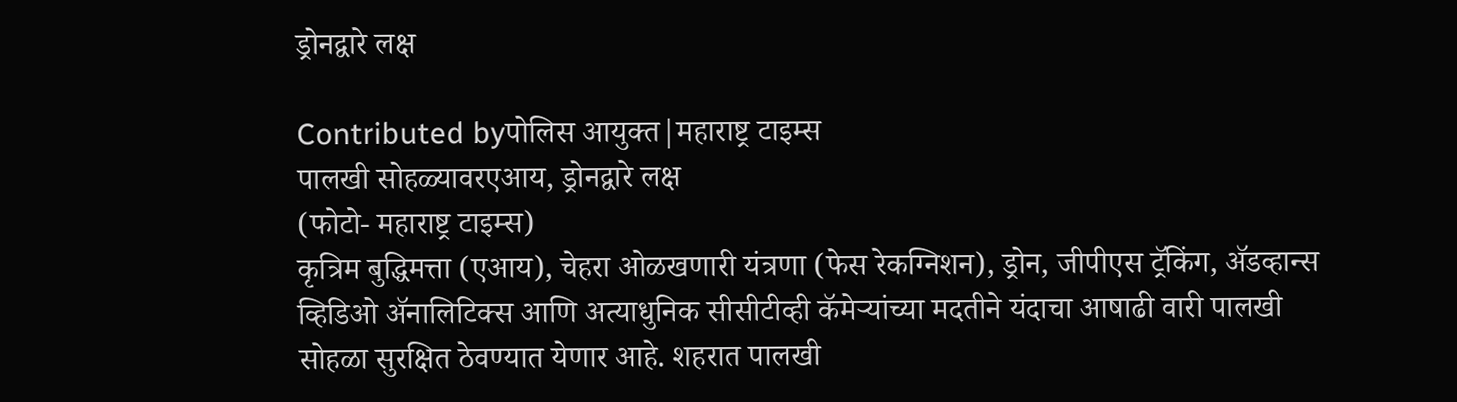ड्रोनद्वारे लक्ष

Contributed byपोलिस आयुक्त|महाराष्ट्र टाइम्स
पालखी सोहळ्यावरएआय, ड्रोनद्वारे लक्ष
(फोटो- महाराष्ट्र टाइम्स)
कृत्रिम बुद्धिमत्ता (एआय), चेहरा ओळखणारी यंत्रणा (फेस रेकग्निशन), ड्रोन, जीपीएस ट्रॅकिंग, ॲडव्हान्स व्हिडिओ ॲनालिटिक्स आणि अत्याधुनिक सीसीटीव्ही कॅमेऱ्यांच्या मदतीने यंदाचा आषाढी वारी पालखी सोहळा सुरक्षित ठेवण्यात येणार आहे. शहरात पालखी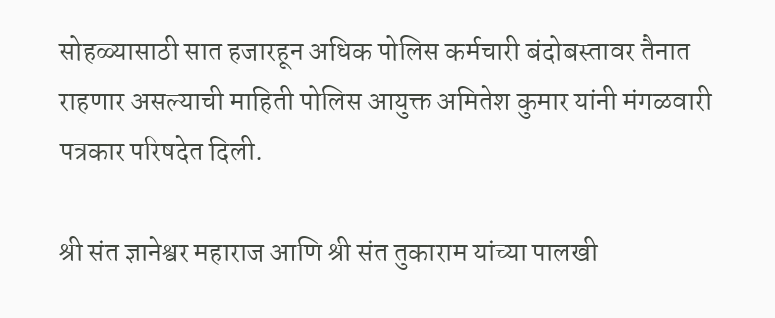सोहळ्यासाठी सात हजारहून अधिक पोलिस कर्मचारी बंदोबस्तावर तैनात राहणार असल्याची माहिती पोलिस आयुक्त अमितेश कुमार यांनी मंगळवारी पत्रकार परिषदेत दिली.

श्री संत ज्ञानेश्वर महाराज आणि श्री संत तुकाराम यांच्या पालखी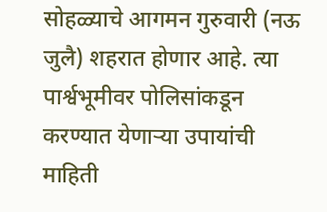सोहळ्याचे आगमन गुरुवारी (नऊ जुलै) शहरात होणार आहे. त्या पार्श्वभूमीवर पोलिसांकडून करण्यात येणाऱ्या उपायांची माहिती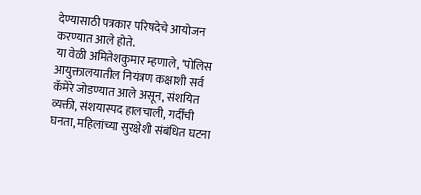देण्यासाठी पत्रकार परिषदेचे आयोजन करण्यात आले होते.
या वेळी अमितेशकुमार म्हणाले, ‘पोलिस आयुक्तालयातील नियंत्रण कक्षाशी सर्व कॅमेरे जोडण्यात आले असून, संशयित व्यक्ती, संशयास्पद हालचाली, गर्दीची घनता, महिलांच्या सुरक्षेशी संबंधित घटना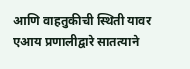आणि वाहतुकीची स्थिती यावर एआय प्रणालीद्वारे सातत्याने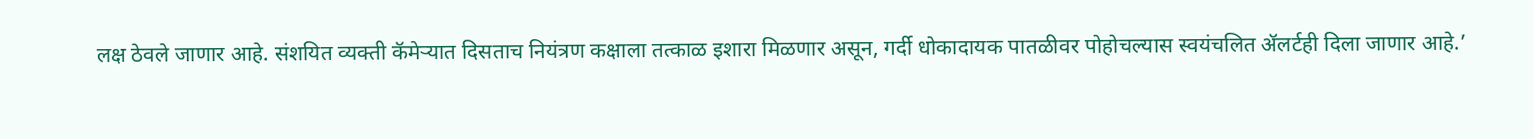लक्ष ठेवले जाणार आहे. संशयित व्यक्ती कॅमेऱ्यात दिसताच नियंत्रण कक्षाला तत्काळ इशारा मिळणार असून, गर्दी धोकादायक पातळीवर पोहोचल्यास स्वयंचलित ॲलर्टही दिला जाणार आहे.’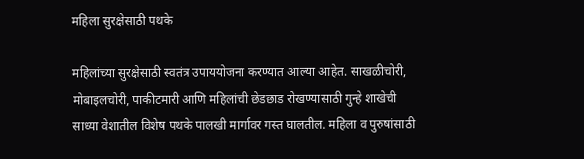महिला सुरक्षेसाठी पथके

महिलांच्या सुरक्षेसाठी स्वतंत्र उपाययोजना करण्यात आल्या आहेत. साखळीचोरी, मोबाइलचोरी, पाकीटमारी आणि महिलांची छेडछाड रोखण्यासाठी गुन्हे शाखेची साध्या वेशातील विशेष पथके पालखी मार्गावर गस्त घालतील. महिला व पुरुषांसाठी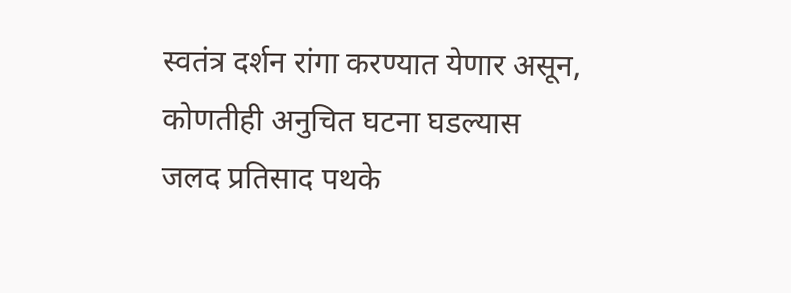स्वतंत्र दर्शन रांगा करण्यात येणार असून, कोणतीही अनुचित घटना घडल्यास जलद प्रतिसाद पथके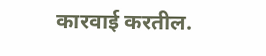कारवाई करतील.